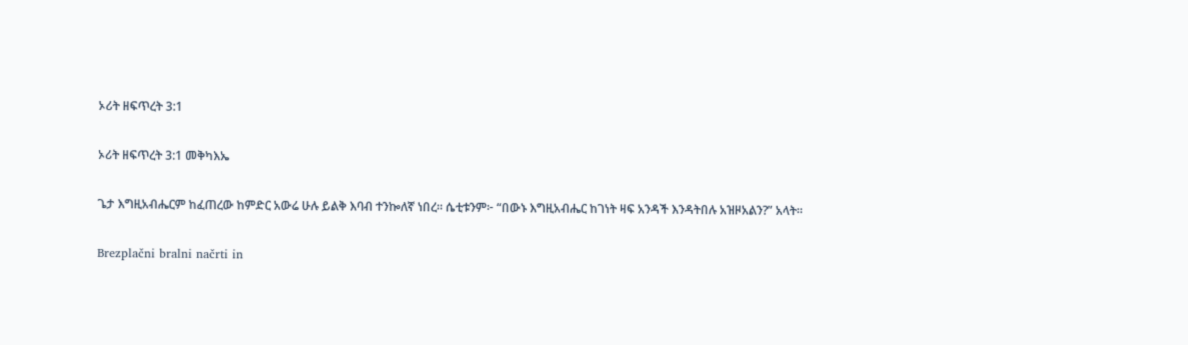ኦሪት ዘፍጥረት 3:1

ኦሪት ዘፍጥረት 3:1 መቅካእኤ

ጌታ እግዚአብሔርም ከፈጠረው ከምድር አውሬ ሁሉ ይልቅ እባብ ተንኰለኛ ነበረ። ሴቲቱንም፦ “በውኑ እግዚአብሔር ከገነት ዛፍ አንዳች እንዳትበሉ አዝዞአልን?” አላት።

Brezplačni bralni načrti in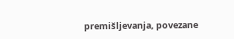premišljevanja, povezane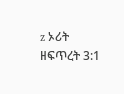z ኦሪት ዘፍጥረት 3:1